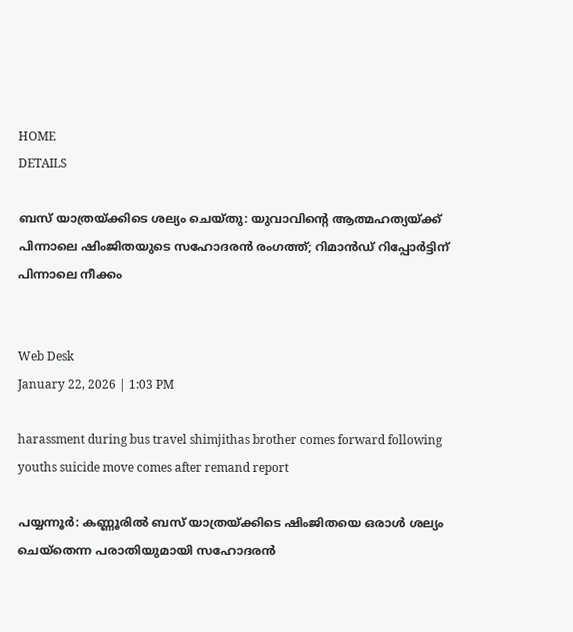HOME
DETAILS

ബസ് യാത്രയ്ക്കിടെ ശല്യം ചെയ്തു: യുവാവിന്റെ ആത്മഹത്യയ്ക്ക് പിന്നാലെ ഷിംജിതയുടെ സഹോദരൻ രംഗത്ത്; റിമാൻഡ് റിപ്പോർട്ടിന് പിന്നാലെ നീക്കം


Web Desk
January 22, 2026 | 1:03 PM

harassment during bus travel shimjithas brother comes forward following youths suicide move comes after remand report

പയ്യന്നൂർ: കണ്ണൂരിൽ ബസ് യാത്രയ്ക്കിടെ ഷിംജിതയെ ഒരാൾ ശല്യം ചെയ്തെന്ന പരാതിയുമായി സഹോദരൻ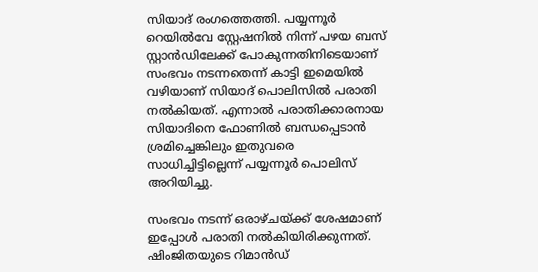സിയാദ് രംഗത്തെത്തി. പയ്യന്നൂർ റെയിൽവേ സ്റ്റേഷനിൽ നിന്ന് പഴയ ബസ് സ്റ്റാൻഡിലേക്ക് പോകുന്നതിനിടെയാണ് സംഭവം നടന്നതെന്ന് കാട്ടി ഇമെയിൽ വഴിയാണ് സിയാദ് പൊലിസിൽ പരാതി നൽകിയത്. എന്നാൽ പരാതിക്കാരനായ സിയാദിനെ ഫോണിൽ ബന്ധപ്പെടാൻ ശ്രമിച്ചെങ്കിലും ഇതുവരെ സാധിച്ചിട്ടില്ലെന്ന് പയ്യന്നൂർ പൊലിസ് അറിയിച്ചു.

സംഭവം നടന്ന് ഒരാഴ്ചയ്ക്ക് ശേഷമാണ് ഇപ്പോൾ പരാതി നൽകിയിരിക്കുന്നത്. ഷിംജിതയുടെ റിമാൻഡ്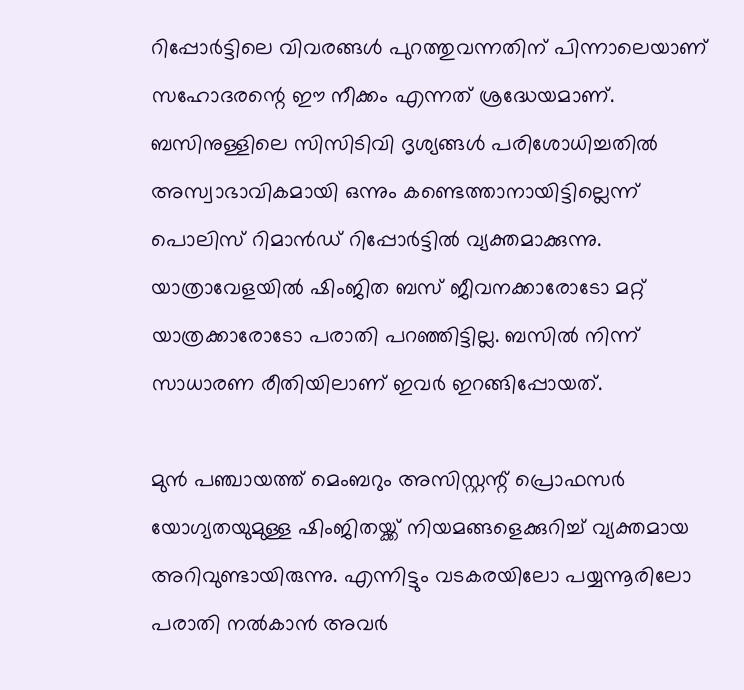റിപ്പോർട്ടിലെ വിവരങ്ങൾ പുറത്തുവന്നതിന് പിന്നാലെയാണ് സഹോദരന്റെ ഈ നീക്കം എന്നത് ശ്രദ്ധേയമാണ്. ബസിനുള്ളിലെ സിസിടിവി ദൃശ്യങ്ങൾ പരിശോധിച്ചതിൽ അസ്വാഭാവികമായി ഒന്നും കണ്ടെത്താനായിട്ടില്ലെന്ന് പൊലിസ് റിമാൻഡ് റിപ്പോർട്ടിൽ വ്യക്തമാക്കുന്നു. യാത്രാവേളയിൽ ഷിംജിത ബസ് ജീവനക്കാരോടോ മറ്റ് യാത്രക്കാരോടോ പരാതി പറഞ്ഞിട്ടില്ല. ബസിൽ നിന്ന് സാധാരണ രീതിയിലാണ് ഇവർ ഇറങ്ങിപ്പോയത്.

മുൻ പഞ്ചായത്ത് മെംബറും അസിസ്റ്റന്റ് പ്രൊഫസർ യോഗ്യതയുമുള്ള ഷിംജിതയ്ക്ക് നിയമങ്ങളെക്കുറിച്ച് വ്യക്തമായ അറിവുണ്ടായിരുന്നു. എന്നിട്ടും വടകരയിലോ പയ്യന്നൂരിലോ പരാതി നൽകാൻ അവർ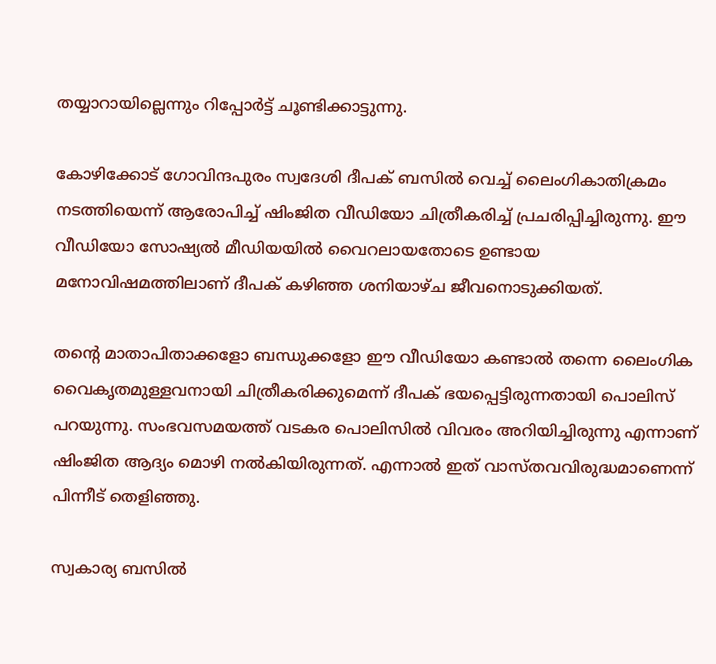തയ്യാറായില്ലെന്നും റിപ്പോർട്ട് ചൂണ്ടിക്കാട്ടുന്നു.

കോഴിക്കോട് ഗോവിന്ദപുരം സ്വദേശി ദീപക് ബസിൽ വെച്ച് ലൈംഗികാതിക്രമം നടത്തിയെന്ന് ആരോപിച്ച് ഷിംജിത വീഡിയോ ചിത്രീകരിച്ച് പ്രചരിപ്പിച്ചിരുന്നു. ഈ വീഡിയോ സോഷ്യൽ മീഡിയയിൽ വൈറലായതോടെ ഉണ്ടായ മനോവിഷമത്തിലാണ് ദീപക് കഴിഞ്ഞ ശനിയാഴ്ച ജീവനൊടുക്കിയത്.

തന്റെ മാതാപിതാക്കളോ ബന്ധുക്കളോ ഈ വീഡിയോ കണ്ടാൽ തന്നെ ലൈംഗിക വൈകൃതമുള്ളവനായി ചിത്രീകരിക്കുമെന്ന് ദീപക് ഭയപ്പെട്ടിരുന്നതായി പൊലിസ് പറയുന്നു. സംഭവസമയത്ത് വടകര പൊലിസിൽ വിവരം അറിയിച്ചിരുന്നു എന്നാണ് ഷിംജിത ആദ്യം മൊഴി നൽകിയിരുന്നത്. എന്നാൽ ഇത് വാസ്തവവിരുദ്ധമാണെന്ന് പിന്നീട് തെളിഞ്ഞു.

സ്വകാര്യ ബസിൽ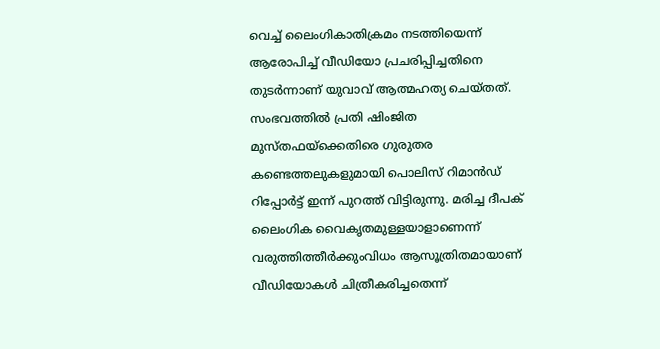വെച്ച് ലൈംഗികാതിക്രമം നടത്തിയെന്ന് ആരോപിച്ച് വീഡിയോ പ്രചരിപ്പിച്ചതിനെ തുടർന്നാണ് യുവാവ് ആത്മഹത്യ ചെയ്തത്. സംഭവത്തിൽ പ്രതി ഷിംജിത മുസ്തഫയ്‌ക്കെതിരെ ഗുരുതര കണ്ടെത്തലുകളുമായി പൊലിസ് റിമാൻഡ് റിപ്പോർട്ട് ഇന്ന് പുറത്ത് വിട്ടിരുന്നു. മരിച്ച ദീപക് ലൈംഗിക വൈകൃതമുള്ളയാളാണെന്ന് വരുത്തിത്തീർക്കുംവിധം ആസൂത്രിതമായാണ് വീഡിയോകൾ ചിത്രീകരിച്ചതെന്ന്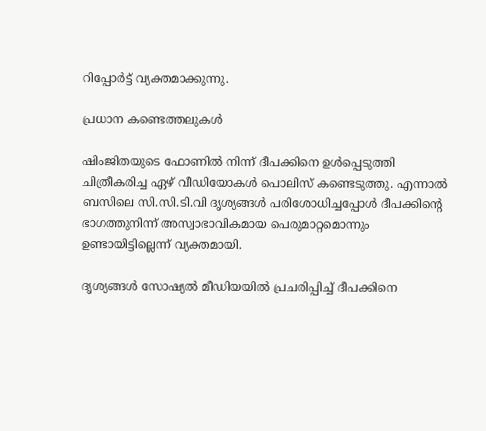റിപ്പോർട്ട് വ്യക്തമാക്കുന്നു.

പ്രധാന കണ്ടെത്തലുകൾ

ഷിംജിതയുടെ ഫോണിൽ നിന്ന് ദീപക്കിനെ ഉൾപ്പെടുത്തി ചിത്രീകരിച്ച ഏഴ് വീഡിയോകൾ പൊലിസ് കണ്ടെടുത്തു. എന്നാൽ ബസിലെ സി.സി.ടി.വി ദൃശ്യങ്ങൾ പരിശോധിച്ചപ്പോൾ ദീപക്കിന്റെ ഭാഗത്തുനിന്ന് അസ്വാഭാവികമായ പെരുമാറ്റമൊന്നും ഉണ്ടായിട്ടില്ലെന്ന് വ്യക്തമായി.

ദൃശ്യങ്ങൾ സോഷ്യൽ മീഡിയയിൽ പ്രചരിപ്പിച്ച് ദീപക്കിനെ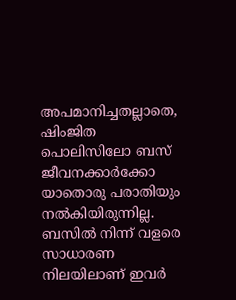അപമാനിച്ചതല്ലാതെ, ഷിംജിത പൊലിസിലോ ബസ് ജീവനക്കാർക്കോ യാതൊരു പരാതിയും നൽകിയിരുന്നില്ല. ബസിൽ നിന്ന് വളരെ സാധാരണ നിലയിലാണ് ഇവർ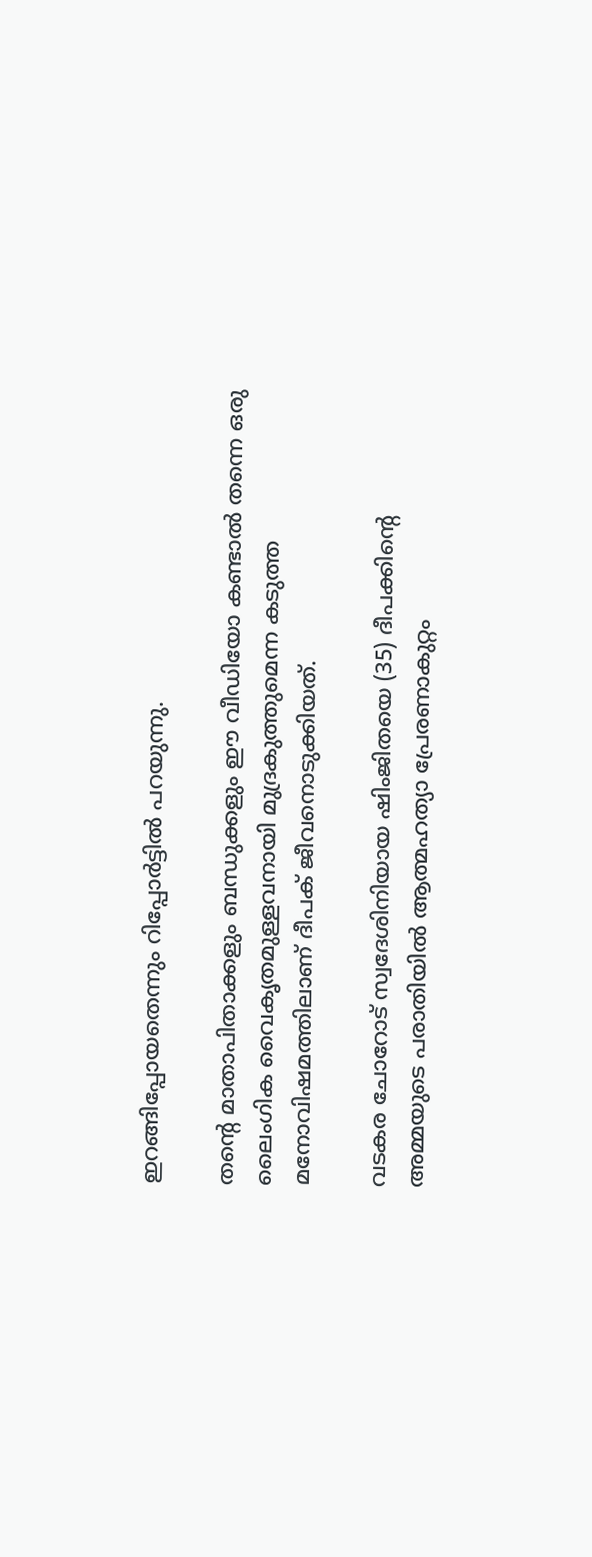ഇറങ്ങിപ്പോയതെന്നും റിപ്പോർട്ടിൽ പറയുന്നു.

തന്റെ മാതാപിതാക്കളും ബന്ധുക്കളും ഈ വീഡിയോ കണ്ടാൽ തന്നെ ഒരു ലൈംഗിക വൈകൃതമുള്ളവനായി മുദ്രകുത്തുമെന്ന കടുത്ത മനോവിഷമത്തിലാണ് ദീപക് ജീവനൊടുക്കിയത്.

വടകര ചോറോട് സ്വദേശിനിയായ ഷിംജിതയെ (35) ദീപക്കിന്റെ അമ്മയുടെ പരാതിയിൽ ആത്മഹത്യാ പ്രേരണാകുറ്റം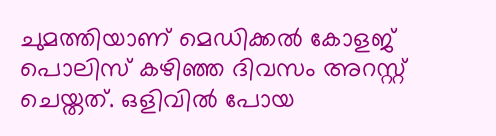ചുമത്തിയാണ് മെഡിക്കൽ കോളജ് പൊലിസ് കഴിഞ്ഞ ദിവസം അറസ്റ്റ് ചെയ്തത്. ഒളിവിൽ പോയ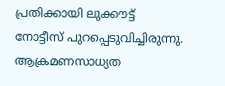പ്രതിക്കായി ലുക്കൗട്ട് നോട്ടീസ് പുറപ്പെടുവിച്ചിരുന്നു. ആക്രമണസാധ്യത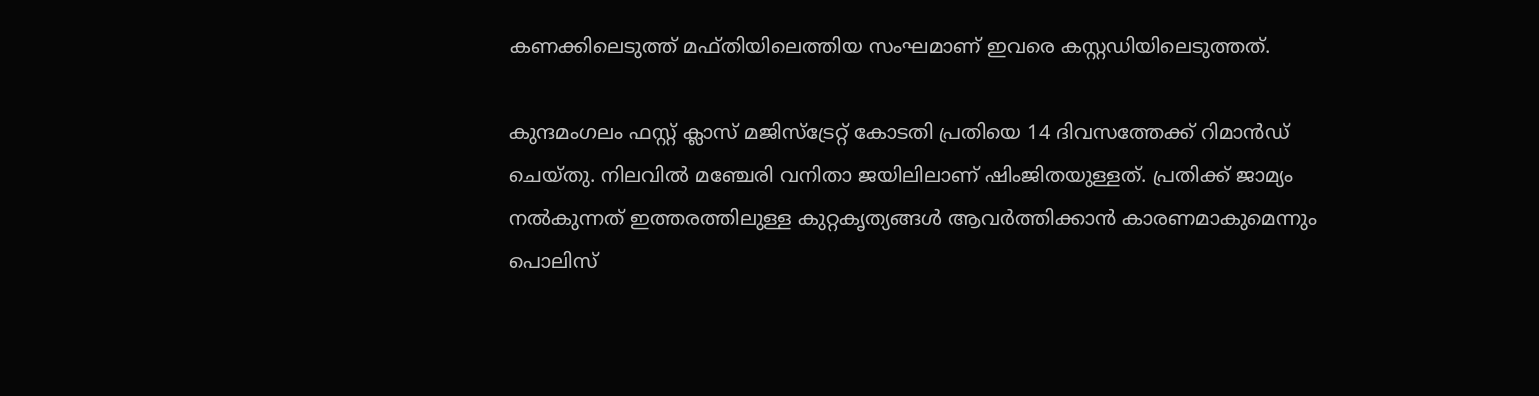കണക്കിലെടുത്ത് മഫ്തിയിലെത്തിയ സംഘമാണ് ഇവരെ കസ്റ്റഡിയിലെടുത്തത്.

കുന്ദമംഗലം ഫസ്റ്റ് ക്ലാസ് മജിസ്‌ട്രേറ്റ് കോടതി പ്രതിയെ 14 ദിവസത്തേക്ക് റിമാൻഡ് ചെയ്തു. നിലവിൽ മഞ്ചേരി വനിതാ ജയിലിലാണ് ഷിംജിതയുള്ളത്. പ്രതിക്ക് ജാമ്യം നൽകുന്നത് ഇത്തരത്തിലുള്ള കുറ്റകൃത്യങ്ങൾ ആവർത്തിക്കാൻ കാരണമാകുമെന്നും പൊലിസ്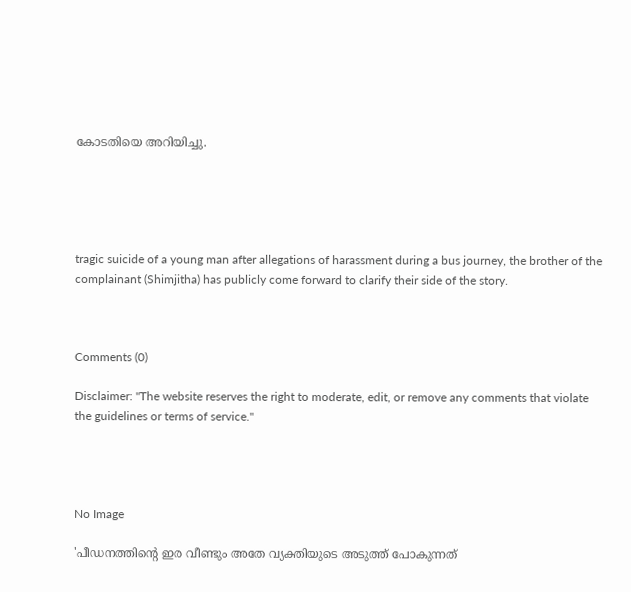കോടതിയെ അറിയിച്ചു.





tragic suicide of a young man after allegations of harassment during a bus journey, the brother of the complainant (Shimjitha) has publicly come forward to clarify their side of the story.



Comments (0)

Disclaimer: "The website reserves the right to moderate, edit, or remove any comments that violate the guidelines or terms of service."




No Image

'പീഡനത്തിന്റെ ഇര വീണ്ടും അതേ വ്യക്തിയുടെ അടുത്ത് പോകുന്നത്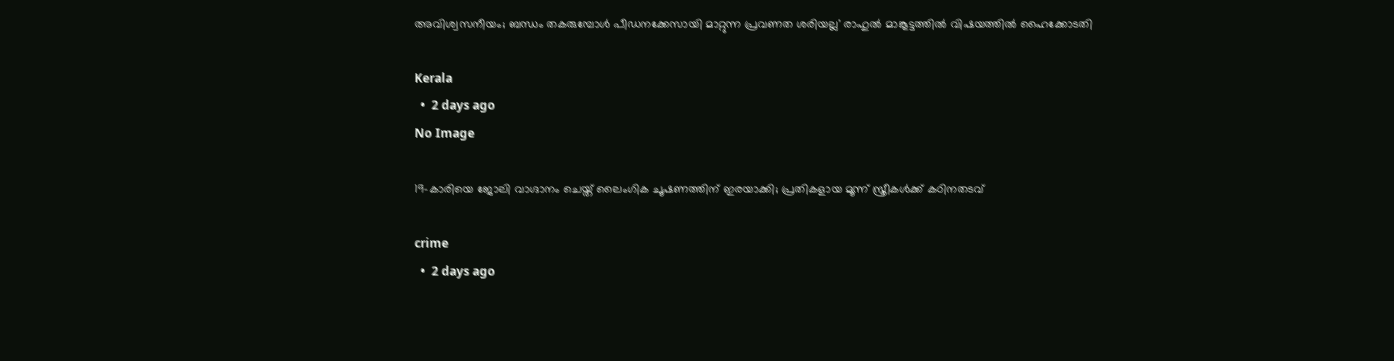അവിശ്വസനീയം; ബന്ധം തകരുമ്പോള്‍ പീഡനക്കേസായി മാറ്റുന്ന പ്രവണത ശരിയല്ല' രാഹുല്‍ മാങ്കൂട്ടത്തില്‍ വിഷയത്തില്‍ ഹൈക്കോടതി

Kerala
  •  2 days ago
No Image

19-കാരിയെ ജോലി വാഗ്ദാനം ചെയ്ത് ലൈംഗിക ചൂഷണത്തിന് ഇരയാക്കി; പ്രതികളായ മൂന്ന് സ്ത്രീകൾക്ക് കഠിനതടവ്

crime
  •  2 days ago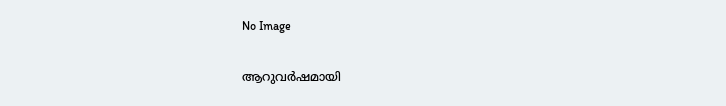No Image

ആറുവർഷമായി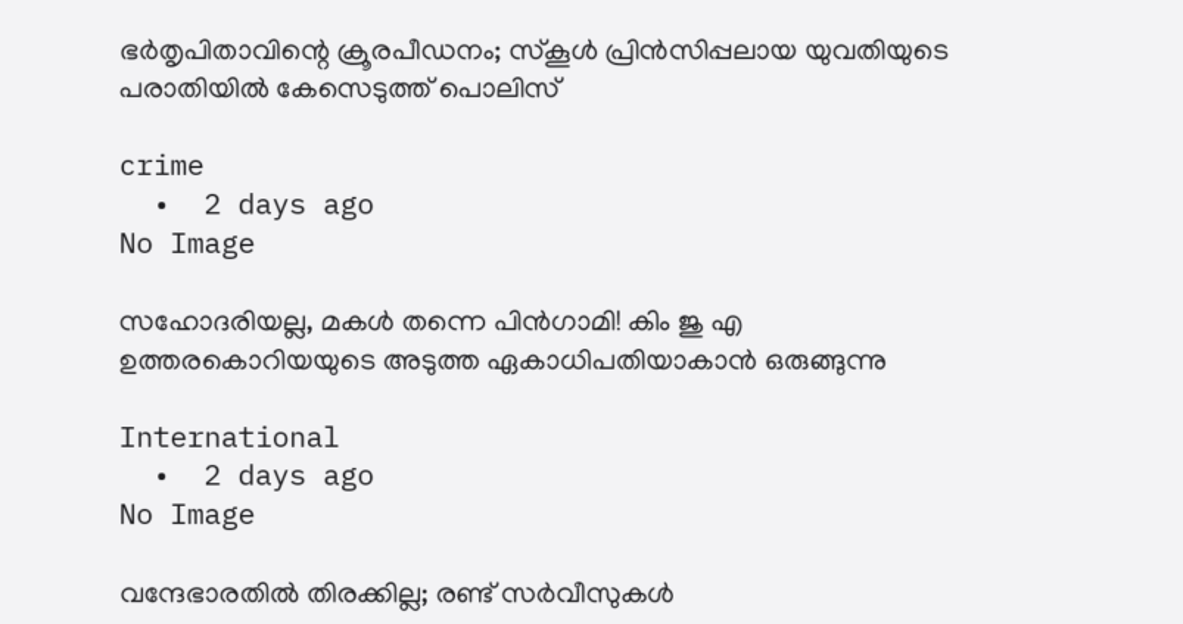ഭർതൃപിതാവിന്റെ ക്രൂരപീഡനം; സ്കൂൾ പ്രിൻസിപ്പലായ യുവതിയുടെ പരാതിയിൽ കേസെടുത്ത് പൊലിസ്

crime
  •  2 days ago
No Image

സഹോദരിയല്ല, മകൾ തന്നെ പിൻഗാമി! കിം ജു എ ഉത്തരകൊറിയയുടെ അടുത്ത ഏകാധിപതിയാകാൻ ഒരുങ്ങുന്നു

International
  •  2 days ago
No Image

വന്ദേഭാരതിൽ തിരക്കില്ല; രണ്ട് സർവീസുകൾ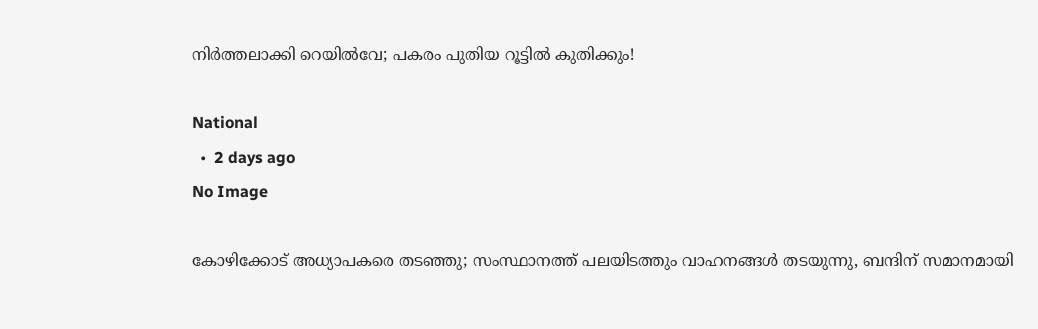നിർത്തലാക്കി റെയിൽവേ; പകരം പുതിയ റൂട്ടിൽ കുതിക്കും!

National
  •  2 days ago
No Image

കോഴിക്കോട് അധ്യാപകരെ തടഞ്ഞു; സംസ്ഥാനത്ത് പലയിടത്തും വാഹനങ്ങള്‍ തടയുന്നു, ബന്ദിന് സമാനമായി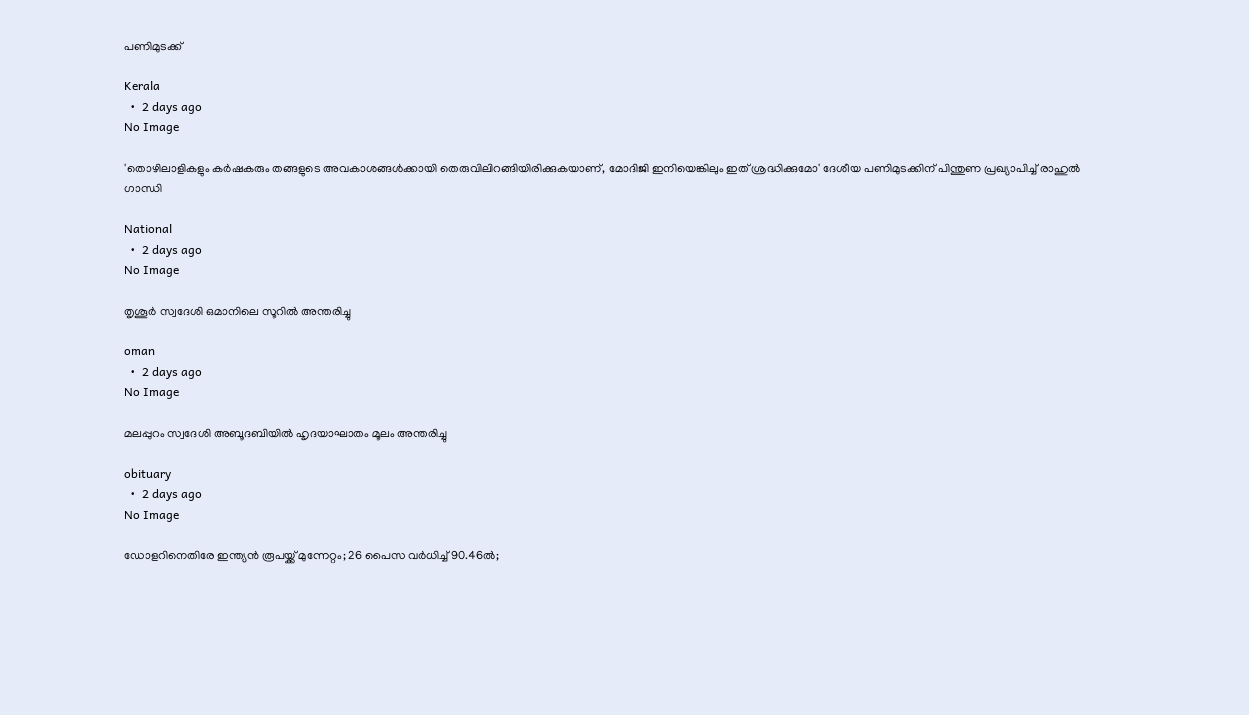പണിമുടക്ക്

Kerala
  •  2 days ago
No Image

'തൊഴിലാളികളും കര്‍ഷകരും തങ്ങളുടെ അവകാശങ്ങള്‍ക്കായി തെരുവിലിറങ്ങിയിരിക്കുകയാണ്, മോദിജി ഇനിയെങ്കിലും ഇത് ശ്രദ്ധിക്കുമോ' ദേശീയ പണിമുടക്കിന് പിന്തുണ പ്രഖ്യാപിച്ച് രാഹുല്‍ ഗാന്ധി

National
  •  2 days ago
No Image

തൃശൂര്‍ സ്വദേശി ഒമാനിലെ സൂറില്‍ അന്തരിച്ചു

oman
  •  2 days ago
No Image

മലപ്പുറം സ്വദേശി അബൂദബിയില്‍ ഹൃദയാഘാതം മൂലം അന്തരിച്ചു

obituary
  •  2 days ago
No Image

ഡോളറിനെതിരേ ഇന്ത്യന്‍ രൂപയ്ക്ക് മുന്നേറ്റം; 26 പൈസ വര്‍ധിച്ച് 90.46ല്‍;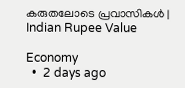കരുതലോടെ പ്രവാസികള്‍ |  Indian Rupee Value

Economy
  •  2 days ago